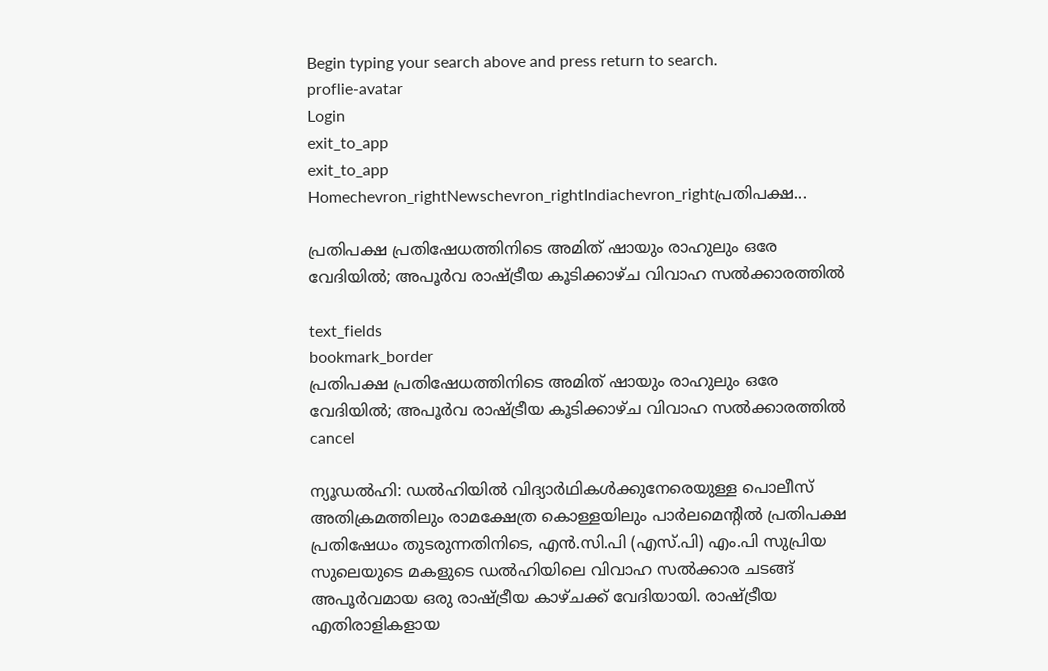Begin typing your search above and press return to search.
proflie-avatar
Login
exit_to_app
exit_to_app
Homechevron_rightNewschevron_rightIndiachevron_rightപ്രതിപക്ഷ...

പ്രതിപക്ഷ പ്രതിഷേധത്തിനിടെ അമിത് ഷായും രാഹുലും ഒരേ വേദിയിൽ; അപൂർവ രാഷ്ട്രീയ കൂടിക്കാഴ്ച വിവാഹ സൽക്കാരത്തിൽ

text_fields
bookmark_border
പ്രതിപക്ഷ പ്രതിഷേധത്തിനിടെ അമിത് ഷായും രാഹുലും ഒരേ വേദിയിൽ; അപൂർവ രാഷ്ട്രീയ കൂടിക്കാഴ്ച വിവാഹ സൽക്കാരത്തിൽ
cancel

ന്യൂഡൽഹി: ഡൽഹിയിൽ വിദ്യാർഥികൾക്കുനേരെയുള്ള പൊലീസ് അതിക്രമത്തിലും രാമക്ഷേത്ര കൊള്ളയിലും പാർലമെന്‍റിൽ പ്രതിപക്ഷ പ്രതിഷേധം തുടരുന്നതിനിടെ, എൻ.സി.പി (എസ്.പി) എം.പി സുപ്രിയ സുലെയുടെ മകളുടെ ഡൽഹിയിലെ വിവാഹ സൽക്കാര ചടങ്ങ് അപൂർവമായ ഒരു രാഷ്ട്രീയ കാഴ്ചക്ക് വേദിയായി. രാഷ്ട്രീയ എതിരാളികളായ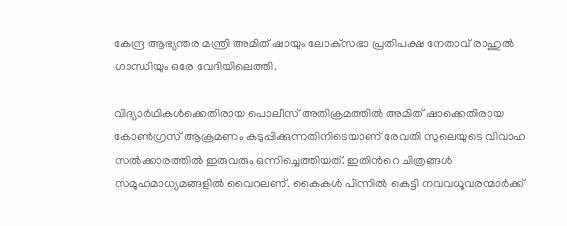കേന്ദ്ര ആഭ്യന്തര മന്ത്രി അമിത് ഷായും ലോക്‌സഭാ പ്രതിപക്ഷ നേതാവ് രാഹുൽ ഗാന്ധിയും ഒരേ വേദിയിലെത്തി.

വിദ്യാർഥികൾക്കെതിരായ പൊലീസ് അതിക്രമത്തിൽ അമിത് ഷാക്കെതിരായ കോൺഗ്രസ് ആക്രമണം കടുപ്പിക്കുന്നതിനിടെയാണ് രേവതി സുലെയുടെ വിവാഹ സൽക്കാരത്തിൽ ഇരുവരും ഒന്നിച്ചെത്തിയത്. ഇതിന്‍റെ ചിത്രങ്ങൾ സമൂഹമാധ്യമങ്ങളിൽ വൈറലണ്. കൈകൾ പിന്നിൽ കെട്ടി നവവധൂവരന്മാർക്ക്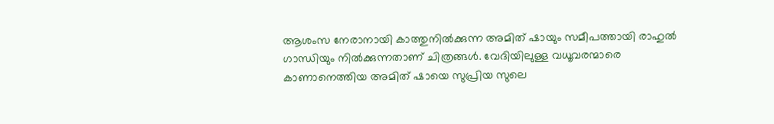ആശംസ നേരാനായി കാത്തുനിൽക്കുന്ന അമിത് ഷായും സമീപത്തായി രാഹുൽ ഗാന്ധിയും നിൽക്കുന്നതാണ് ചിത്രങ്ങൾ. വേദിയിലുള്ള വധൂവരന്മാരെ കാണാനെത്തിയ അമിത് ഷായെ സുപ്രിയ സുലെ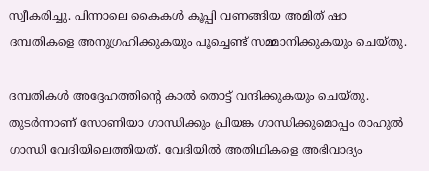സ്വീകരിച്ചു. പിന്നാലെ കൈകൾ കൂപ്പി വണങ്ങിയ അമിത് ഷാ ദമ്പതികളെ അനുഗ്രഹിക്കുകയും പൂച്ചെണ്ട് സമ്മാനിക്കുകയും ചെയ്തു.

ദമ്പതികൾ അദ്ദേഹത്തിന്റെ കാൽ തൊട്ട് വന്ദിക്കുകയും ചെയ്തു. തുടർന്നാണ് സോണിയാ ഗാന്ധിക്കും പ്രിയങ്ക ഗാന്ധിക്കുമൊപ്പം രാഹുൽ ഗാന്ധി വേദിയിലെത്തിയത്. വേദിയിൽ അതിഥികളെ അഭിവാദ്യം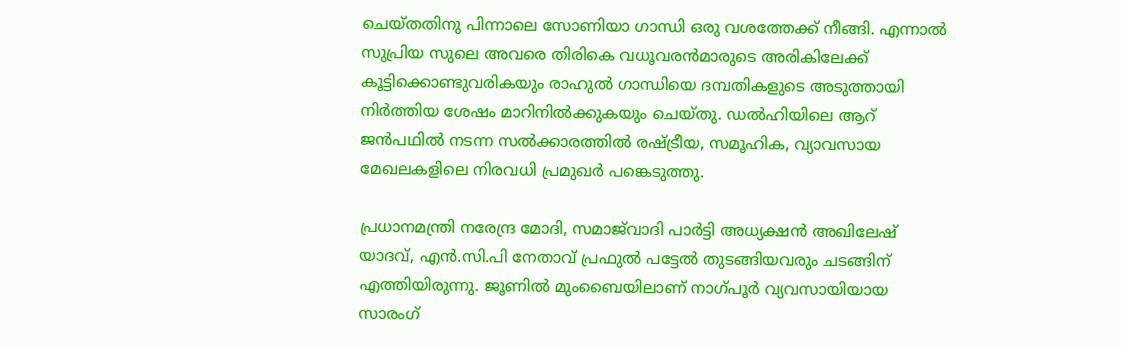ചെയ്തതിനു പിന്നാലെ സോണിയാ ഗാന്ധി ഒരു വശത്തേക്ക് നീങ്ങി. എന്നാൽ സുപ്രിയ സുലെ അവരെ തിരികെ വധൂവരൻമാരുടെ അരികിലേക്ക് കൂട്ടിക്കൊണ്ടുവരികയും രാഹുൽ ഗാന്ധിയെ ദമ്പതികളുടെ അടുത്തായി നിർത്തിയ ശേഷം മാറിനിൽക്കുകയും ചെയ്തു. ഡൽഹിയിലെ ആറ് ജൻപഥിൽ നടന്ന സൽക്കാരത്തിൽ രഷ്ട്രീയ, സമൂഹിക, വ്യാവസായ മേഖലകളിലെ നിരവധി പ്രമുഖർ പങ്കെടുത്തു.

പ്രധാനമന്ത്രി നരേന്ദ്ര മോദി, സമാജ്‌വാദി പാർട്ടി അധ്യക്ഷൻ അഖിലേഷ് യാദവ്, എൻ.സി.പി നേതാവ് പ്രഫുൽ പട്ടേൽ തുടങ്ങിയവരും ചടങ്ങിന് എത്തിയിരുന്നു. ജൂണിൽ മുംബൈയിലാണ് നാഗ്പൂർ വ്യവസായിയായ സാരംഗ്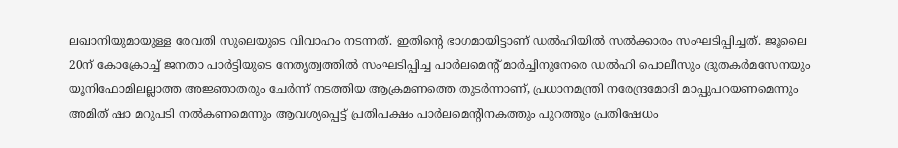ലഖാനിയുമായുള്ള രേവതി സുലെയുടെ വിവാഹം നടന്നത്. ഇതിന്റെ ഭാഗമായിട്ടാണ് ഡൽഹിയിൽ സൽക്കാരം സംഘടിപ്പിച്ചത്. ജൂലൈ 20ന് കോക്രോച്ച് ജനതാ പാർട്ടിയുടെ നേതൃത്വത്തിൽ സംഘടിപ്പിച്ച പാർലമെന്റ് മാർച്ചിനുനേരെ ഡൽഹി പൊലീസും ദ്രുതകർമസേനയും യൂനിഫോമിലല്ലാത്ത അജ്ഞാതരും ചേർന്ന് നടത്തിയ ആക്രമണത്തെ തുടർന്നാണ്, പ്രധാനമന്ത്രി നരേന്ദ്രമോദി മാപ്പുപറയണമെന്നും അമിത് ഷാ മറുപടി നൽകണമെന്നും ആവശ്യപ്പെട്ട് പ്രതിപക്ഷം പാർലമെന്റിനകത്തും പുറത്തും പ്രതിഷേധം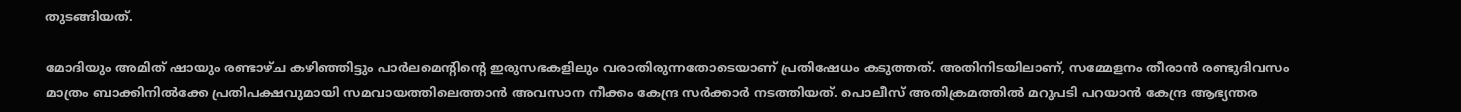തുടങ്ങിയത്.

മോദിയും അമിത് ഷായും രണ്ടാഴ്ച കഴിഞ്ഞിട്ടും പാർലമെന്റിന്റെ ഇരുസഭകളിലും വരാതിരുന്നതോടെയാണ് പ്രതിഷേധം കടുത്തത്. അതിനിടയിലാണ്, സമ്മേളനം തീരാൻ രണ്ടുദിവസം മാത്രം ബാക്കിനിൽക്കേ പ്രതിപക്ഷവുമായി സമവായത്തിലെത്താൻ അവസാന നീക്കം കേന്ദ്ര സർക്കാർ നടത്തിയത്. പൊലീസ് അതിക്രമത്തിൽ മറുപടി പറയാൻ കേന്ദ്ര ആഭ്യന്തര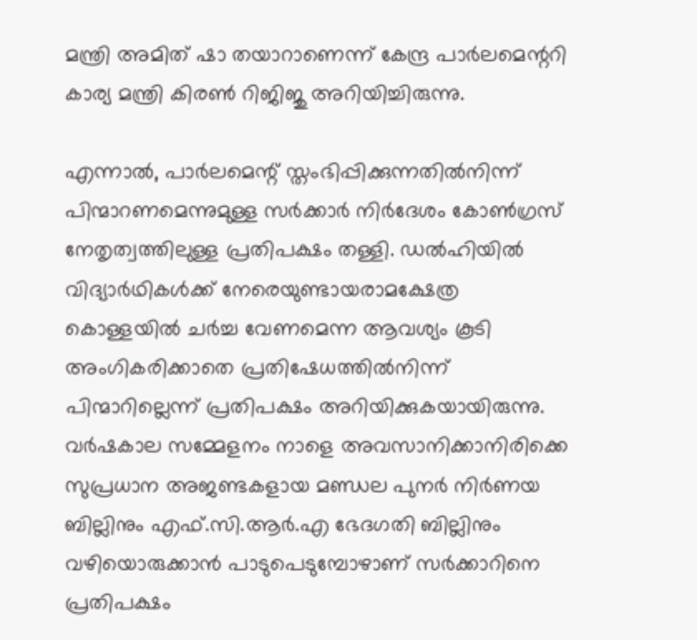മന്ത്രി അമിത് ഷാ തയാറാണെന്ന് കേന്ദ്ര പാർലമെന്ററി കാര്യ മന്ത്രി കിരൺ റിജിജു അറിയിച്ചിരുന്നു.

എന്നാൽ, പാർലമെന്റ് സ്തംഭിപ്പിക്കുന്നതിൽനിന്ന് പിന്മാറണമെന്നുമുള്ള സർക്കാർ നിർദേശം കോൺഗ്രസ് നേതൃത്വത്തിലുള്ള പ്രതിപക്ഷം തള്ളി. ഡൽഹിയിൽ വിദ്യാർഥികൾക്ക് നേരെയുണ്ടായരാമക്ഷേത്ര കൊള്ളയിൽ ചർച്ച വേണമെന്ന ആവശ്യം കൂടി അംഗികരിക്കാതെ പ്രതിഷേധത്തിൽനിന്ന് പിന്മാറില്ലെന്ന് പ്രതിപക്ഷം അറിയിക്കുകയായിരുന്നു. വർഷകാല സമ്മേളനം നാളെ അവസാനിക്കാനിരിക്കെ സുപ്രധാന അജണ്ടകളായ മണ്ഡല പുനർ നിർണയ ബില്ലിനും എഫ്.സി.ആർ.എ ഭേദഗതി ബില്ലിനും വഴിയൊരുക്കാൻ പാടുപെടുമ്പോഴാണ് സർക്കാറിനെ പ്രതിപക്ഷം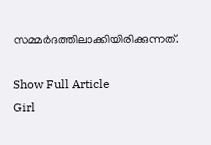സമ്മർദത്തിലാക്കിയിരിക്കുന്നത്.

Show Full Article
Girl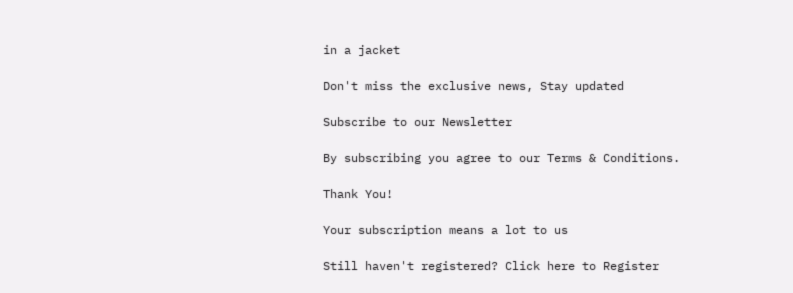in a jacket

Don't miss the exclusive news, Stay updated

Subscribe to our Newsletter

By subscribing you agree to our Terms & Conditions.

Thank You!

Your subscription means a lot to us

Still haven't registered? Click here to Register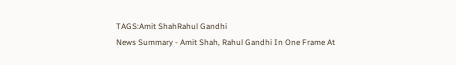TAGS:Amit ShahRahul Gandhi
News Summary - Amit Shah, Rahul Gandhi In One Frame At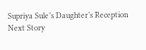Supriya Sule’s Daughter’s Reception
Next Story